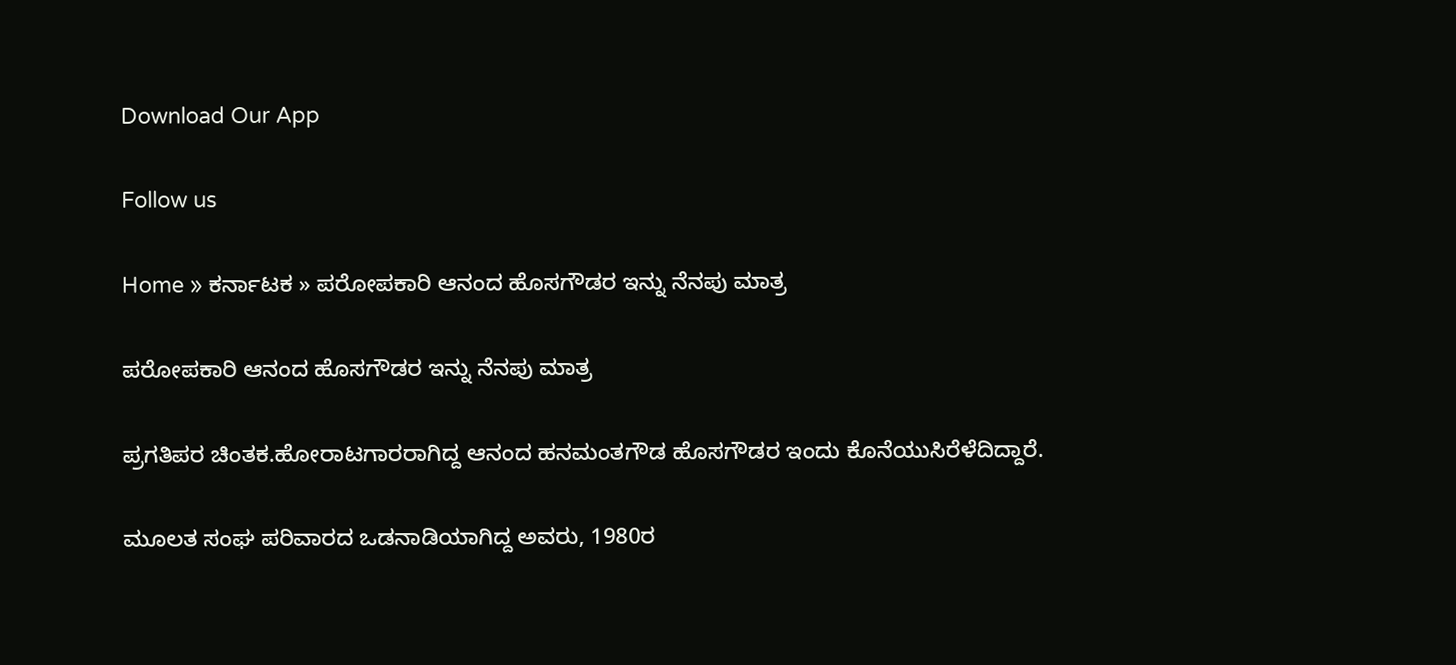Download Our App

Follow us

Home » ಕರ್ನಾಟಕ » ಪರೋಪಕಾರಿ ಆನಂದ ಹೊಸಗೌಡರ ಇನ್ನು ನೆನಪು ಮಾತ್ರ

ಪರೋಪಕಾರಿ ಆನಂದ ಹೊಸಗೌಡರ ಇನ್ನು ನೆನಪು ಮಾತ್ರ

ಪ್ರಗತಿಪರ ಚಿಂತಕ.ಹೋರಾಟಗಾರರಾಗಿದ್ದ ಆನಂದ ಹನಮಂತಗೌಡ ಹೊಸಗೌಡರ ಇಂದು ಕೊನೆಯುಸಿರೆಳೆದಿದ್ದಾರೆ.

ಮೂಲತ ಸಂಘ ಪರಿವಾರದ ಒಡನಾಡಿಯಾಗಿದ್ದ ಅವರು, 1980ರ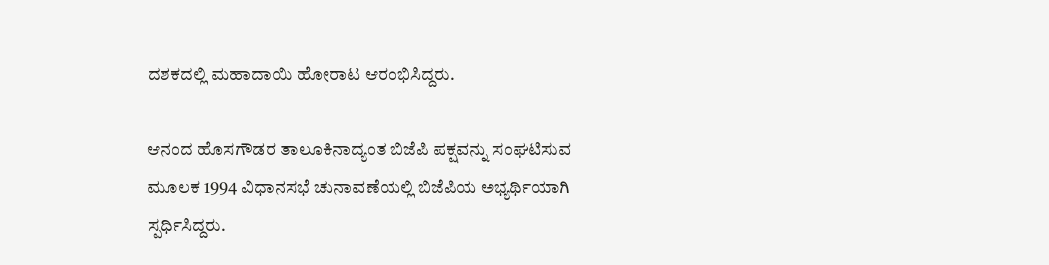ದಶಕದಲ್ಲಿ ಮಹಾದಾಯಿ ಹೋರಾಟ ಆರಂಭಿಸಿದ್ದರು.

ಆನಂದ ಹೊಸಗೌಡರ ತಾಲೂಕಿನಾದ್ಯಂತ ಬಿಜೆಪಿ ಪಕ್ಷವನ್ನು ಸಂಘಟಿಸುವ ಮೂಲಕ 1994 ವಿಧಾನಸಭೆ ಚುನಾವಣೆಯಲ್ಲಿ ಬಿಜೆಪಿಯ ಅಭ್ಯರ್ಥಿಯಾಗಿ ಸ್ಪರ್ಧಿಸಿದ್ದರು.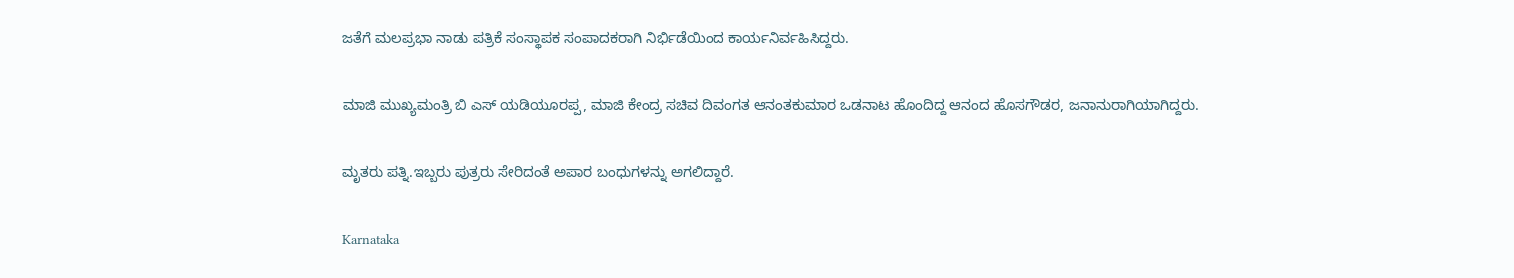ಜತೆಗೆ ಮಲಪ್ರಭಾ ನಾಡು ಪತ್ರಿಕೆ ಸಂಸ್ಥಾಪಕ ಸಂಪಾದಕರಾಗಿ ನಿರ್ಭಿಡೆಯಿಂದ ಕಾರ್ಯನಿರ್ವಹಿಸಿದ್ದರು.

ಮಾಜಿ ಮುಖ್ಯಮಂತ್ರಿ ಬಿ ಎಸ್ ಯಡಿಯೂರಪ್ಪ, ಮಾಜಿ ಕೇಂದ್ರ ಸಚಿವ ದಿವಂಗತ ಆನಂತಕುಮಾರ ಒಡನಾಟ ಹೊಂದಿದ್ದ ಆನಂದ ಹೊಸಗೌಡರ, ಜನಾನುರಾಗಿಯಾಗಿದ್ದರು.

ಮೃತರು ಪತ್ನಿ.ಇಬ್ಬರು ಪುತ್ರರು ಸೇರಿದಂತೆ ಅಪಾರ ಬಂಧುಗಳನ್ನು ಅಗಲಿದ್ದಾರೆ.

Karnataka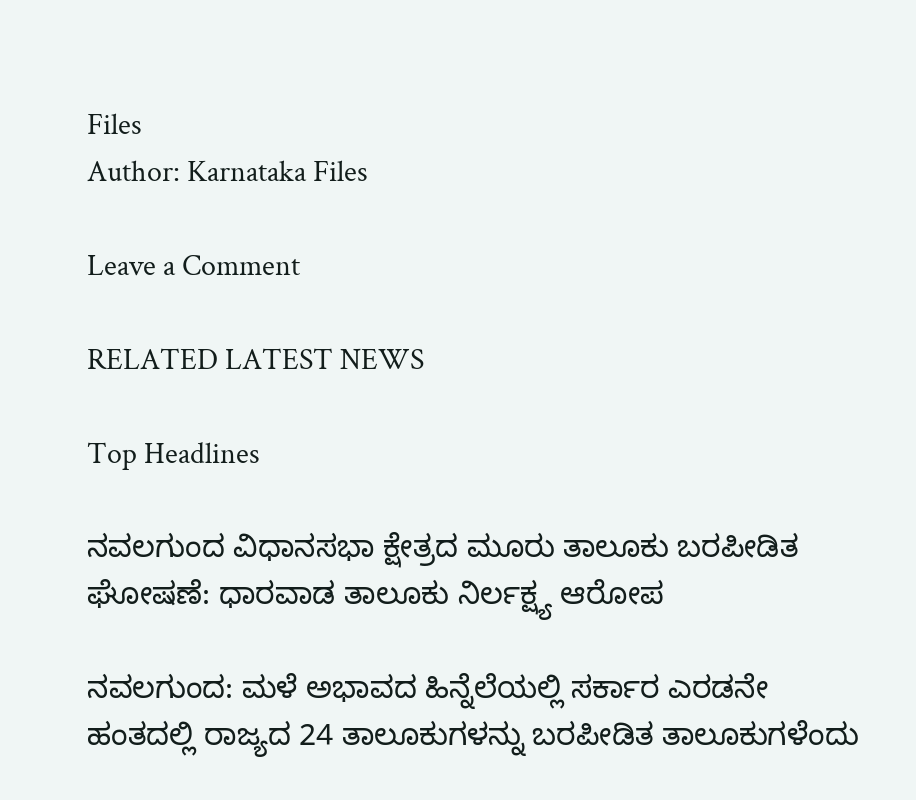Files
Author: Karnataka Files

Leave a Comment

RELATED LATEST NEWS

Top Headlines

ನವಲಗುಂದ ವಿಧಾನಸಭಾ ಕ್ಷೇತ್ರದ ಮೂರು ತಾಲೂಕು ಬರಪೀಡಿತ ಘೋಷಣೆ: ಧಾರವಾಡ ತಾಲೂಕು ನಿರ್ಲಕ್ಷ್ಯ ಆರೋಪ

ನವಲಗುಂದ: ಮಳೆ ಅಭಾವದ ಹಿನ್ನೆಲೆಯಲ್ಲಿ ಸರ್ಕಾರ ಎರಡನೇ ಹಂತದಲ್ಲಿ ರಾಜ್ಯದ 24 ತಾಲೂಕುಗಳನ್ನು ಬರಪೀಡಿತ ತಾಲೂಕುಗಳೆಂದು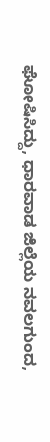ಘೋಷಿಸಿದ್ದು, ಧಾರವಾಡ ಜಿಲ್ಲೆಯ ನವಲಗುಂದ,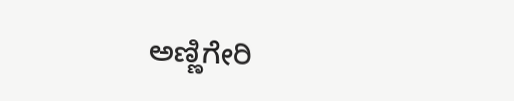ಅಣ್ಣಿಗೇರಿ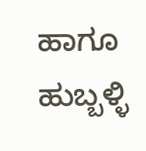ಹಾಗೂ ಹುಬ್ಬಳ್ಳಿ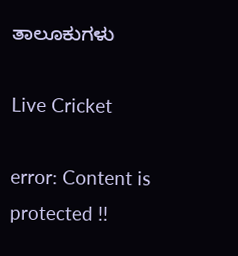ತಾಲೂಕುಗಳು

Live Cricket

error: Content is protected !!